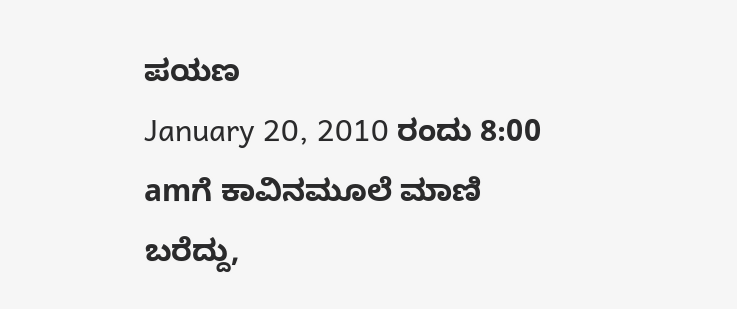ಪಯಣ
January 20, 2010 ರಂದು 8:00 amಗೆ ಕಾವಿನಮೂಲೆ ಮಾಣಿ ಬರೆದ್ದು,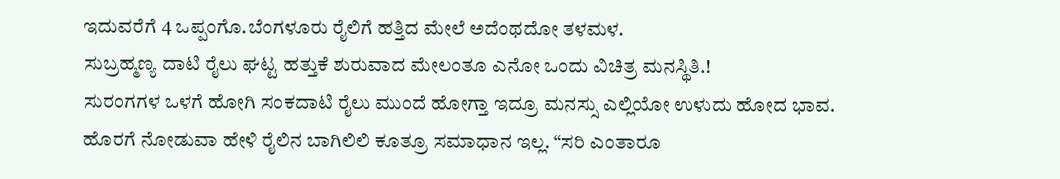ಇದುವರೆಗೆ 4 ಒಪ್ಪಂಗೊ.ಬೆಂಗಳೂರು ರೈಲಿಗೆ ಹತ್ತಿದ ಮೇಲೆ ಅದೆಂಥದೋ ತಳಮಳ.
ಸುಬ್ರಹ್ಮಣ್ಯ ದಾಟಿ ರೈಲು ಘಟ್ಟ ಹತ್ತುಕೆ ಶುರುವಾದ ಮೇಲಂತೂ ಎನೋ ಒಂದು ವಿಚಿತ್ರ ಮನಸ್ಥಿತಿ.!
ಸುರಂಗಗಳ ಒಳಗೆ ಹೋಗಿ ಸಂಕದಾಟಿ ರೈಲು ಮುಂದೆ ಹೋಗ್ತಾ ಇದ್ರೂ ಮನಸ್ಸು ಎಲ್ಲಿಯೋ ಉಳುದು ಹೋದ ಭಾವ.
ಹೊರಗೆ ನೋಡುವಾ ಹೇಳಿ ರೈಲಿನ ಬಾಗಿಲಿಲಿ ಕೂತ್ರೂ ಸಮಾಧಾನ ಇಲ್ಲ. “ಸರಿ ಎಂತಾರೂ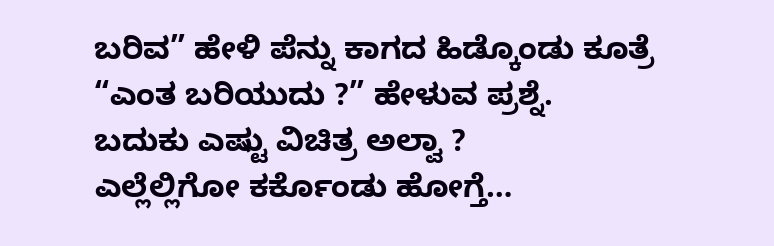ಬರಿವ” ಹೇಳಿ ಪೆನ್ನು ಕಾಗದ ಹಿಡ್ಕೊಂಡು ಕೂತ್ರೆ “ಎಂತ ಬರಿಯುದು ?” ಹೇಳುವ ಪ್ರಶ್ನೆ.
ಬದುಕು ಎಷ್ಟು ವಿಚಿತ್ರ ಅಲ್ವಾ ?
ಎಲ್ಲೆಲ್ಲಿಗೋ ಕರ್ಕೊಂಡು ಹೋಗ್ತೆ…